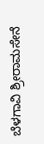ಬೆಳಗಾವಿ ಶ್ರೀರಾಮಸೇನೆ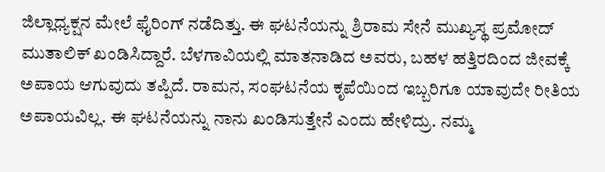ಜಿಲ್ಲಾಧ್ಯಕ್ಷನ ಮೇಲೆ ಫೈರಿಂಗ್ ನಡೆದಿತ್ತು. ಈ ಘಟನೆಯನ್ನು ಶ್ರಿರಾಮ ಸೇನೆ ಮುಖ್ಯಸ್ಥ ಪ್ರಮೋದ್ ಮುತಾಲಿಕ್ ಖಂಡಿಸಿದ್ದಾರೆ. ಬೆಳಗಾವಿಯಲ್ಲಿ ಮಾತನಾಡಿದ ಅವರು, ಬಹಳ ಹತ್ತಿರದಿಂದ ಜೀವಕ್ಕೆ ಅಪಾಯ ಆಗುವುದು ತಪ್ಪಿದೆ. ರಾಮನ, ಸಂಘಟನೆಯ ಕೃಪೆಯಿಂದ ಇಬ್ಬರಿಗೂ ಯಾವುದೇ ರೀತಿಯ ಅಪಾಯವಿಲ್ಲ. ಈ ಘಟನೆಯನ್ನು ನಾನು ಖಂಡಿಸುತ್ತೇನೆ ಎಂದು ಹೇಳಿದ್ರು. ನಮ್ಮ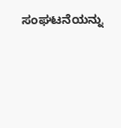ಸಂಘಟನೆಯನ್ನು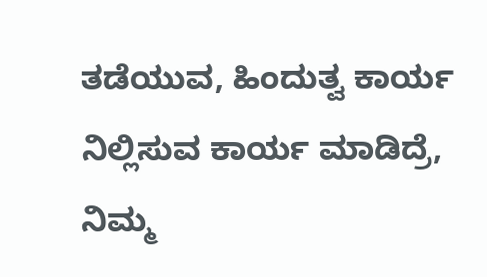ತಡೆಯುವ, ಹಿಂದುತ್ವ ಕಾರ್ಯ ನಿಲ್ಲಿಸುವ ಕಾರ್ಯ ಮಾಡಿದ್ರೆ, ನಿಮ್ಮ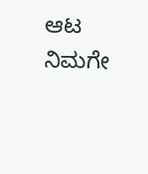ಆಟ ನಿಮಗೇ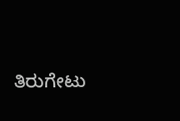ತಿರುಗೇಟು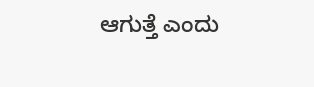ಆಗುತ್ತೆ ಎಂದು